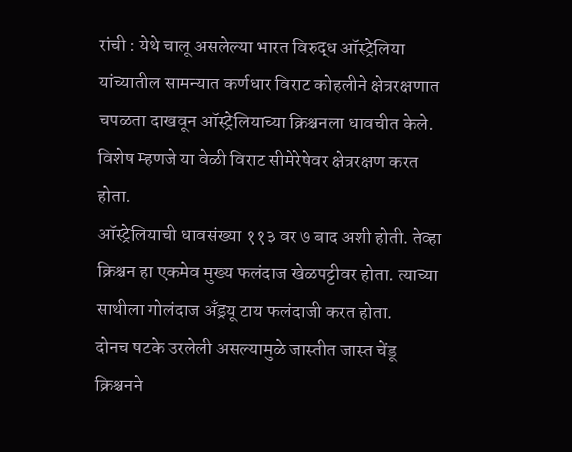रांची : येथे चालू असलेल्या भारत विरुद्ध ऑस्ट्रेलिया यांच्यातील सामन्यात कर्णधार विराट कोहलीने क्षेत्ररक्षणात चपळता दाखवून ऑस्ट्रेलियाच्या क्रिश्चनला धावचीत केले. विशेष म्हणजे या वेळी विराट सीमेरेषेवर क्षेत्ररक्षण करत होता.
ऑस्ट्रेलियाची धावसंख्या ११३ वर ७ बाद अशी होती. तेव्हा क्रिश्चन हा एकमेव मुख्य फलंदाज खेळपट्टीवर होता. त्याच्या साथीला गोलंदाज अँड्रयू टाय फलंदाजी करत होता.
दोनच षटके उरलेली असल्यामुळे जास्तीत जास्त चेंडू क्रिश्चनने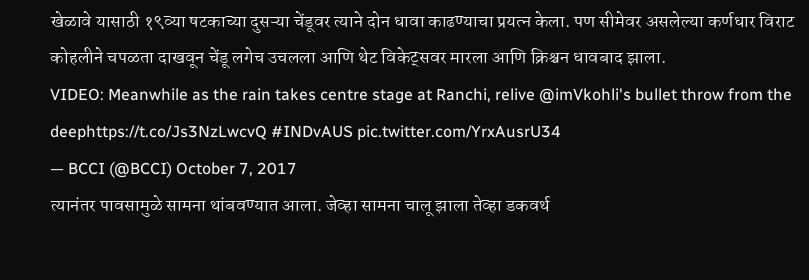खेळावे यासाठी १९व्या षटकाच्या दुसऱ्या चेंडूवर त्याने दोन धावा काढण्याचा प्रयत्न केला. पण सीमेवर असलेल्या कर्णधार विराट कोहलीने चपळता दाखवून चेंडू लगेच उचलला आणि थेट विकेट्सवर मारला आणि क्रिश्चन धावबाद झाला.
VIDEO: Meanwhile as the rain takes centre stage at Ranchi, relive @imVkohli's bullet throw from the deephttps://t.co/Js3NzLwcvQ #INDvAUS pic.twitter.com/YrxAusrU34
— BCCI (@BCCI) October 7, 2017
त्यानंतर पावसामुळे सामना थांबवण्यात आला. जेव्हा सामना चालू झाला तेव्हा डकवर्थ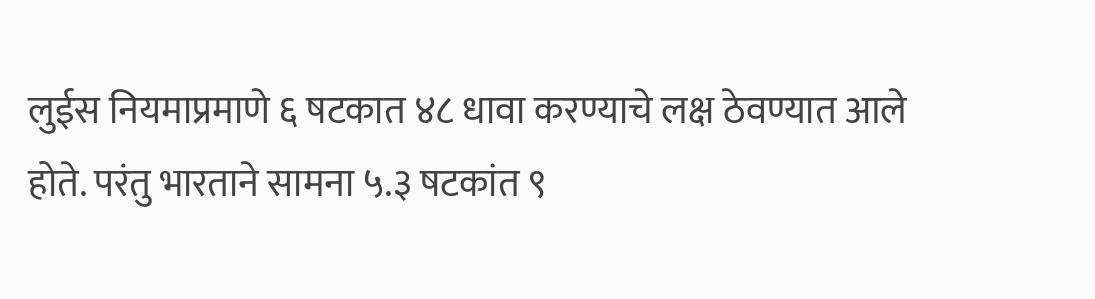लुईस नियमाप्रमाणे ६ षटकात ४८ धावा करण्याचे लक्ष ठेवण्यात आले होते. परंतु भारताने सामना ५.३ षटकांत ९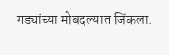गड्यांच्या मोबदल्यात जिंकला.